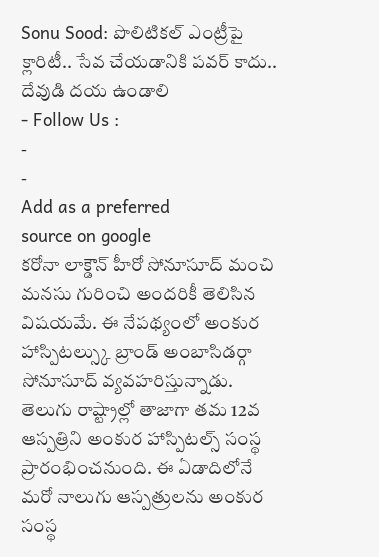Sonu Sood: పొలిటికల్ ఎంట్రీపై క్లారిటీ.. సేవ చేయడానికి పవర్ కాదు.. దేవుడి దయ ఉండాలి
- Follow Us :
-
-
Add as a preferred
source on google
కరోనా లాక్డౌన్ హీరో సోనూసూద్ మంచి మనసు గురించి అందరికీ తెలిసిన విషయమే. ఈ నేపథ్యంలో అంకుర హాస్పిటల్స్కు బ్రాండ్ అంబాసిడర్గా సోనూసూద్ వ్యవహరిస్తున్నాడు. తెలుగు రాష్ట్రాల్లో తాజాగా తమ 12వ ఆస్పత్రిని అంకుర హాస్పిటల్స్ సంస్థ ప్రారంభించనుంది. ఈ ఏడాదిలోనే మరో నాలుగు ఆస్పత్రులను అంకుర సంస్థ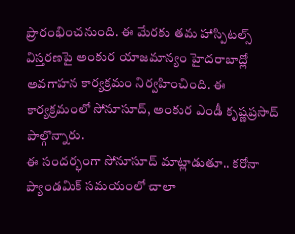ప్రారంభించనుంది. ఈ మేరకు తమ హాస్పిటల్స్ విస్తరణపై అంకుర యాజమాన్యం హైదరాబాద్లో అవగాహన కార్యక్రమం నిర్వహించింది. ఈ కార్యక్రమంలో సోనూసూద్, అంకుర ఎండీ కృష్ణప్రసాద్ పాల్గొన్నారు.
ఈ సందర్భంగా సోనూసూద్ మాట్లాడుతూ.. కరోనా ప్యాండమిక్ సమయంలో చాలా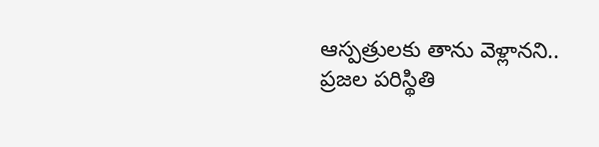ఆస్పత్రులకు తాను వెళ్లానని.. ప్రజల పరిస్థితి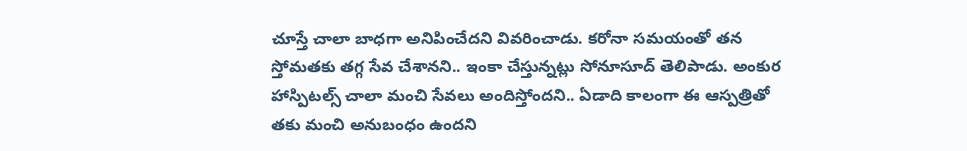చూస్తే చాలా బాధగా అనిపించేదని వివరించాడు. కరోనా సమయంతో తన స్తోమతకు తగ్గ సేవ చేశానని.. ఇంకా చేస్తున్నట్లు సోనూసూద్ తెలిపాడు. అంకుర హాస్పిటల్స్ చాలా మంచి సేవలు అందిస్తోందని.. ఏడాది కాలంగా ఈ ఆస్పత్రితో తకు మంచి అనుబంధం ఉందని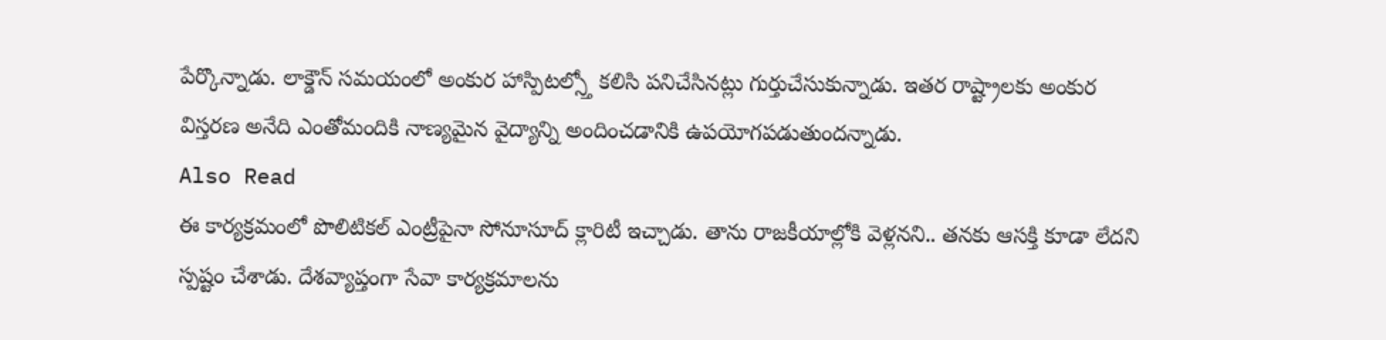పేర్కొన్నాడు. లాక్డౌన్ సమయంలో అంకుర హాస్పిటల్స్తో కలిసి పనిచేసినట్లు గుర్తుచేసుకున్నాడు. ఇతర రాష్ట్రాలకు అంకుర విస్తరణ అనేది ఎంతోమందికి నాణ్యమైన వైద్యాన్ని అందించడానికి ఉపయోగపడుతుందన్నాడు.
Also Read
ఈ కార్యక్రమంలో పొలిటికల్ ఎంట్రీపైనా సోనూసూద్ క్లారిటీ ఇచ్చాడు. తాను రాజకీయాల్లోకి వెళ్లనని.. తనకు ఆసక్తి కూడా లేదని స్పష్టం చేశాడు. దేశవ్యాప్తంగా సేవా కార్యక్రమాలను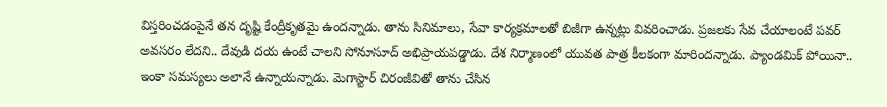విస్తరించడంపైనే తన దృష్టి కేంద్రీకృతమై ఉందన్నాడు. తాను సినిమాలు, సేవా కార్యక్రమాలతో బిజీగా ఉన్నట్లు వివరించాడు. ప్రజలకు సేవ చేయాలంటే పవర్ అవసరం లేదని.. దేవుడి దయ ఉంటే చాలని సోనూసూద్ అభిప్రాయపడ్డాడు. దేశ నిర్మాణంలో యువత పాత్ర కీలకంగా మారిందన్నాడు. ప్యాండమిక్ పోయినా.. ఇంకా సమస్యలు అలానే ఉన్నాయన్నాడు. మెగాస్టార్ చిరంజీవితో తాను చేసిన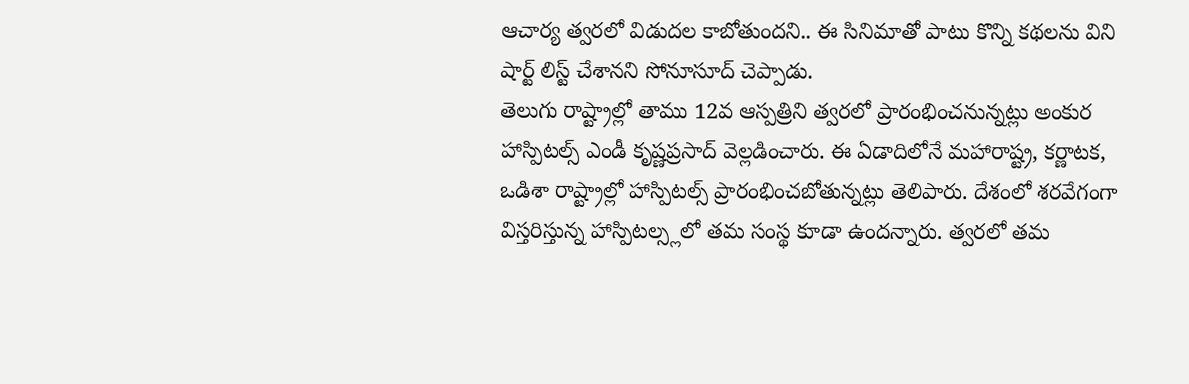ఆచార్య త్వరలో విడుదల కాబోతుందని.. ఈ సినిమాతో పాటు కొన్ని కథలను విని షార్ట్ లిస్ట్ చేశానని సోనూసూద్ చెప్పాడు.
తెలుగు రాష్ట్రాల్లో తాము 12వ ఆస్పత్రిని త్వరలో ప్రారంభించనున్నట్లు అంకుర హాస్పిటల్స్ ఎండీ కృష్ణప్రసాద్ వెల్లడించారు. ఈ ఏడాదిలోనే మహారాష్ట్ర, కర్ణాటక, ఒడిశా రాష్ట్రాల్లో హాస్పిటల్స్ ప్రారంభించబోతున్నట్లు తెలిపారు. దేశంలో శరవేగంగా విస్తరిస్తున్న హాస్పిటల్స్లలో తమ సంస్థ కూడా ఉందన్నారు. త్వరలో తమ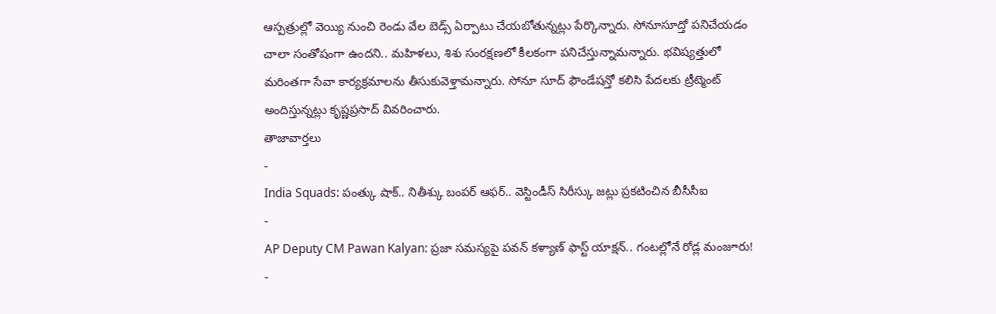ఆస్పత్రుల్లో వెయ్యి నుంచి రెండు వేల బెడ్స్ ఏర్పాటు చేయబోతున్నట్లు పేర్కొన్నారు. సోనూసూద్తో పనిచేయడం చాలా సంతోషంగా ఉందని.. మహిళలు, శిశు సంరక్షణలో కీలకంగా పనిచేస్తున్నామన్నారు. భవిష్యత్తులో మరింతగా సేవా కార్యక్రమాలను తీసుకువెళ్తామన్నారు. సోనూ సూద్ ఫౌండేషన్తో కలిసి పేదలకు ట్రీట్మెంట్ అందిస్తున్నట్లు కృష్ణప్రసాద్ వివరించారు.
తాజావార్తలు
-
India Squads: పంత్కు షాక్.. నితీశ్కు బంపర్ ఆఫర్.. వెస్టిండీస్ సిరీస్కు జట్లు ప్రకటించిన బీసీసీఐ
-
AP Deputy CM Pawan Kalyan: ప్రజా సమస్యపై పవన్ కళ్యాణ్ ఫాస్ట్ యాక్షన్.. గంటల్లోనే రోడ్ల మంజూరు!
-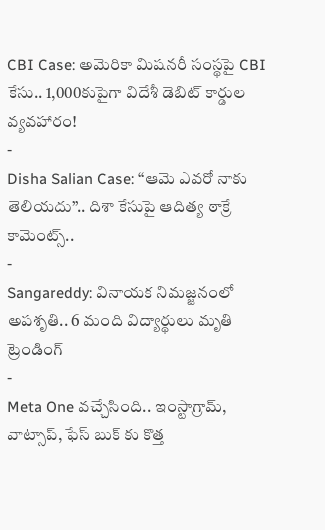CBI Case: అమెరికా మిషనరీ సంస్థపై CBI కేసు.. 1,000కుపైగా విదేశీ డెబిట్ కార్డుల వ్యవహారం!
-
Disha Salian Case: ‘‘ఆమె ఎవరో నాకు తెలియదు’’.. దిశా కేసుపై ఆదిత్య ఠాక్రే కామెంట్స్..
-
Sangareddy: వినాయక నిమజ్జనంలో అపశృతి.. 6 మంది విద్యార్థులు మృతి
ట్రెండింగ్
-
Meta One వచ్చేసింది.. ఇంస్టాగ్రామ్, వాట్సాప్, ఫేస్ బుక్ కు కొత్త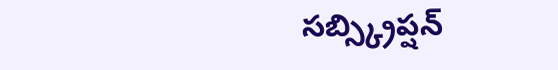సబ్స్క్రిప్షన్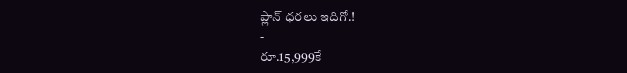ప్లాన్ ధరలు ఇదిగో.!
-
రూ.15,999కే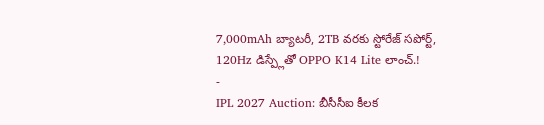7,000mAh బ్యాటరీ, 2TB వరకు స్టోరేజ్ సపోర్ట్, 120Hz డిస్ప్లేతో OPPO K14 Lite లాంచ్.!
-
IPL 2027 Auction: బీసీసీఐ కీలక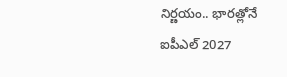నిర్ణయం.. భారత్లోనే ఐపీఎల్ 2027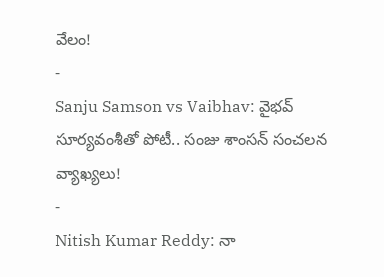వేలం!
-
Sanju Samson vs Vaibhav: వైభవ్ సూర్యవంశీతో పోటీ.. సంజు శాంసన్ సంచలన వ్యాఖ్యలు!
-
Nitish Kumar Reddy: నా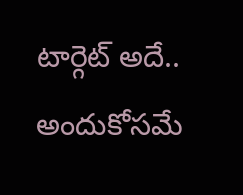టార్గెట్ అదే.. అందుకోసమే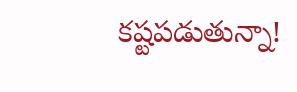కష్టపడుతున్నా!